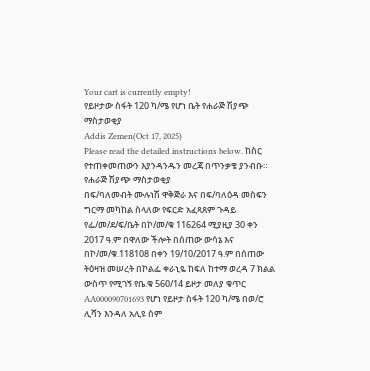Your cart is currently empty!
የይዞታው ስፋት 120 ካ/ሜ የሆነ ቤት የሐራጅ ሽያጭ ማስታወቂያ
Addis Zemen(Oct 17, 2025)
Please read the detailed instructions below. ከስር የተጠቀመጠውን እያንዳንዱን መረጃ በጥንቃቄ ያንብቡ።
የሐራጅ ሽያጭ ማስታወቂያ
በፍ/ባለመብት ሙሉነሽ ዋቅጅራ እና በፍ/ባለዕዳ መስፍን ግርማ መካከል ስላለው የፍርድ አፈጻጸም ጉዳይ የፌ/መ/ደ/ፍ/ቤት በኮ/መ/ቁ 116264 ሚያዚያ 30 ቀን 2017 ዓ.ም በዋለው ችሎት በሰጠው ውሳኔ እና በኮ/መ/ቁ.118108 በቀን 19/10/2017 ዓ.ም በሰጠው ትዕዛዝ መሠረት በኮልፌ ቀራኒዬ ከፍለ ከተማ ወረዳ 7 ክልል ውስጥ የሚገኝ የቤ.ቁ 560/14 ይዞታ መለያ ቁጥር AA000090701693 የሆነ የይዞታ ስፋት 120 ካ/ሜ በወ/ሮ ሊሻን እንዳለ አሊዩ ስም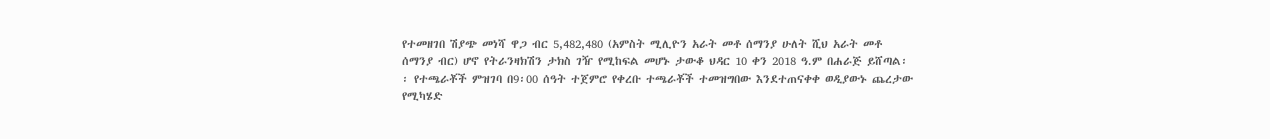የተመዘገበ ሽያጭ መነሻ ዋጋ ብር 5,482,480 (አምስት ሚሊዮን አራት መቶ ሰማንያ ሁለት ሺህ አራት መቶ ሰማንያ ብር) ሆኖ የትራንዛክሽን ታክስ ገዥ የሚከፍል መሆኑ ታውቆ ህዳር 10 ቀን 2018 ዓ.ም በሐራጅ ይሸጣል፡፡ የተጫራቾች ምዝገባ በ9፡00 ሰዓት ተጀምሮ የቀረቡ ተጫራቾች ተመዝግበው እንደተጠናቀቀ ወዲያውኑ ጨረታው የሚካሄድ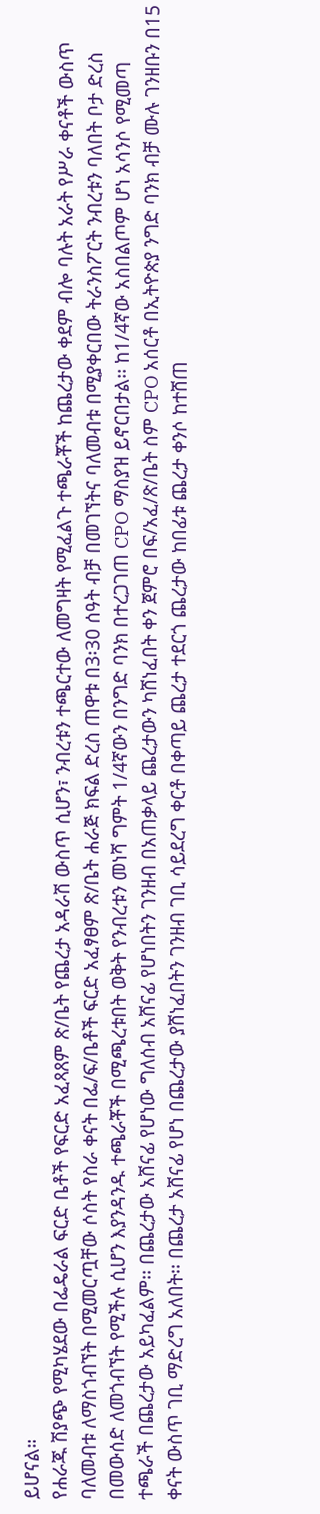ይሆናል።
የሐራጁ ሽያጭ የሚካሄደው በፌዴራል ፍርድ ቤቶች የፍርድ አፈጻጸም ጽ/ቤት የጨረታ አዳራሽ ውስጥ ሲሆን፣ ንብረቱን ተጫርተው ለመግዛት የሚፈልጉ ተጫራቾች ከጨረታው ቀደም ብሎ ባሉት አራት የሥራ ቀናቶች ውስጥ ባለመብቱ ለማስጎብኘት በሚመርጧቸው ሶስት የስራ ቀናት በፌ/ፍ/ቤቶች ፍርድ አፈፃፀም ጽ/ቤት ሐራጅ ክፍል ድረስ ጠዋቱ በ3፡30 ሰዓት ብቻ በመገኘትና ባለመብቱ በሚያቀርበው ትራንስፖርት ንብረቱን ባለበት ቦታ ድረስ በመውሰድ ለመጎብኘት የሚችሉ ሲሆን እያንዳንዱ ተጫራቾች በሚጫረቱበት ወቅት የንብረቱን መነሻ ግምት 1/4ኛውን በንግድ ባንክ በተረጋገጠ CPO ማስያዝ ይኖርበታል፡፡ ከ1/4ኛው አስበልጦም ሆነ አሳንሶ የሚመጣ ተጫራች በጨረታው አይካፈልም፡፡ በጨረታው አሸናፊ የሆነው ግለሰብ አሸናፊ የሆነበትን ገንዘብ በአጠቃላይ ጨረታውን ካሸነፈበት ቀን ጀምሮ በፍ/አፈ/ጽ/ቤት ስም CPO አሰርቶ በኢትዮጵያ ንግድ ባንክ ብቻ ሙሉ ገንዘቡን በ15 ቀናት ውስጥ ገቢ ማድረግ አለበት፡፡ በጨረታ አሸናፊ የሆነ በጨረታው ያሸነፈበትን ገንዘብ ገቢ ሳይደረግ ቀርቶ በቀጣይ ጨረታ ተደርጎ ጨረታው ከበፊቱ ጨረታ ቀንሶ ከተሸጠ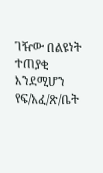ገዥው በልዩነት ተጠያቂ እንደሚሆን የፍ/አፈ/ጽ/ቤት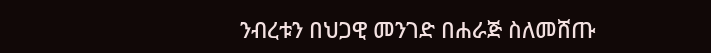ንብረቱን በህጋዊ መንገድ በሐራጅ ስለመሸጡ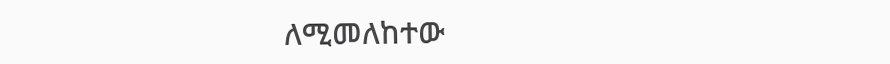ለሚመለከተው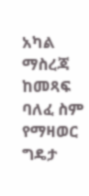አካል ማስረጃ ከመጻፍ ባለፈ ስም የማዛወር ግዴታ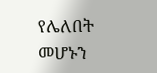የሌለበት መሆኑን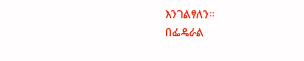እንገልፃለን።
በፌዴራል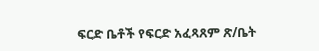ፍርድ ቤቶች የፍርድ አፈጻጸም ጽ/ቤት